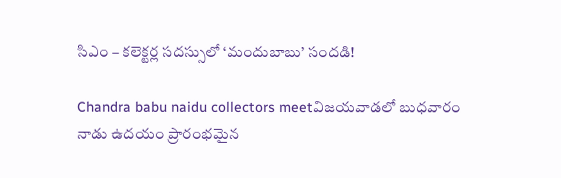సిఎం – కలెక్టర్ల సదస్సులో ‘మందుబాబు’ సందడి!

Chandra babu naidu collectors meetవిజయవాడలో బుధవారం నాడు ఉదయం ప్రారంభమైన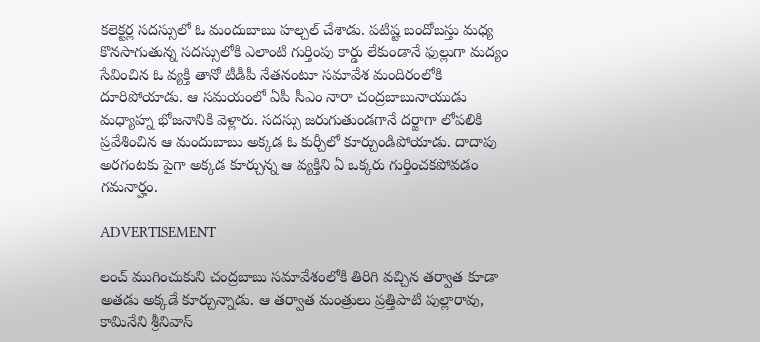కలెక్టర్ల సదస్సులో ఓ మందుబాబు హల్చల్ చేశాడు. పటిష్ట బందోబస్తు మధ్య కొనసాగుతున్న సదస్సులోకి ఎలాంటి గుర్తింపు కార్డు లేకుండానే ఫుల్లుగా మద్యం సేవించిన ఓ వ్యక్తి తానో టీడీపీ నేతనంటూ సమావేశ మందిరంలోకి దూరిపోయాడు. ఆ సమయంలో ఏపీ సీఎం నారా చంద్రబాబునాయుడు మధ్యాహ్న భోజనానికి వెళ్లారు. సదస్సు జరుగుతుండగానే దర్జాగా లోపలికి ప్రవేశించిన ఆ మందుబాబు అక్కడ ఓ కుర్చీలో కూర్చుండిపోయాడు. దాదాపు అరగంటకు పైగా అక్కడ కూర్చున్న ఆ వ్యక్తిని ఏ ఒక్కరు గుర్తించకపోవడం గమనార్హం.

ADVERTISEMENT

లంచ్ ముగించుకుని చంద్రబాబు సమావేశంలోకి తిరిగి వచ్చిన తర్వాత కూడా అతడు అక్కడే కూర్చున్నాడు. ఆ తర్వాత మంత్రులు ప్రత్తిపాటి పుల్లారావు, కామినేని శ్రీనివాస్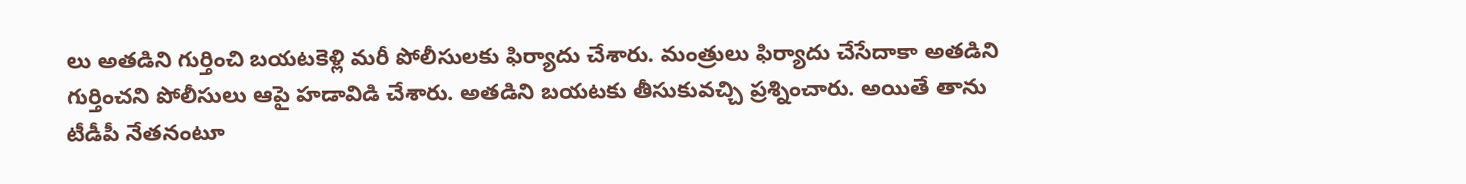లు అతడిని గుర్తించి బయటకెళ్లి మరీ పోలీసులకు ఫిర్యాదు చేశారు. మంత్రులు ఫిర్యాదు చేసేదాకా అతడిని గుర్తించని పోలీసులు ఆపై హడావిడి చేశారు. అతడిని బయటకు తీసుకువచ్చి ప్రశ్నించారు. అయితే తాను టీడీపీ నేతనంటూ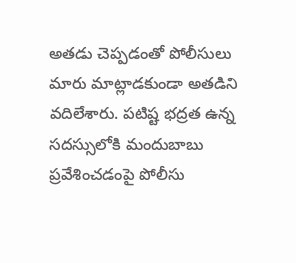అతడు చెప్పడంతో పోలీసులు మారు మాట్లాడకుండా అతడిని వదిలేశారు. పటిష్ట భద్రత ఉన్న సదస్సులోకి మందుబాబు ప్రవేశించడంపై పోలీసు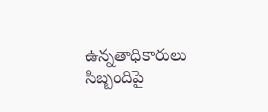ఉన్నతాధికారులు సిబ్బందిపై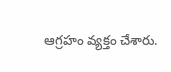ఆగ్రహం వ్యక్తం చేశారు.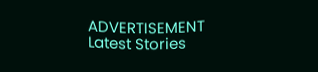ADVERTISEMENT
Latest Stories